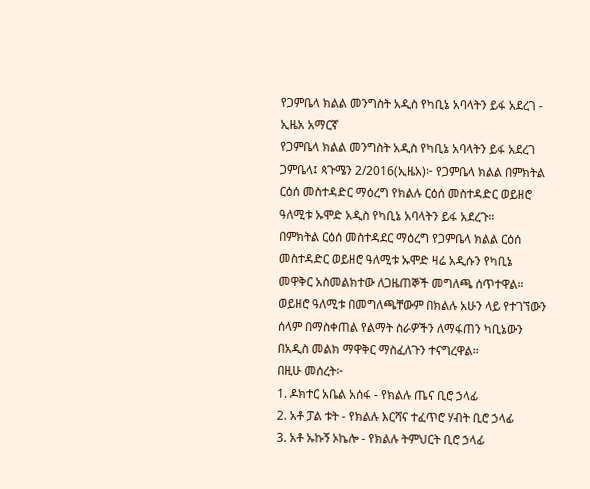የጋምቤላ ክልል መንግስት አዲስ የካቢኔ አባላትን ይፋ አደረገ - ኢዜአ አማርኛ
የጋምቤላ ክልል መንግስት አዲስ የካቢኔ አባላትን ይፋ አደረገ
ጋምቤላ፤ ጳጉሜን 2/2016(ኢዜአ)፦ የጋምቤላ ክልል በምክትል ርዕሰ መስተዳድር ማዕረግ የክልሉ ርዕሰ መስተዳድር ወይዘሮ ዓለሚቱ ኡሞድ አዲስ የካቢኔ አባላትን ይፋ አደረጉ።
በምክትል ርዕሰ መስተዳደር ማዕረግ የጋምቤላ ክልል ርዕሰ መስተዳድር ወይዘሮ ዓለሚቱ ኡሞድ ዛሬ አዲሱን የካቢኔ መዋቅር አስመልክተው ለጋዜጠኞች መግለጫ ሰጥተዋል።
ወይዘሮ ዓለሚቱ በመግለጫቸውም በክልሉ አሁን ላይ የተገኘውን ሰላም በማስቀጠል የልማት ስራዎችን ለማፋጠን ካቢኔውን በአዲስ መልክ ማዋቅር ማስፈለጉን ተናግረዋል።
በዚሁ መሰረት፦
1. ዶክተር አቤል አሰፋ - የክልሉ ጤና ቢሮ ኃላፊ
2. አቶ ፓል ቱት - የክልሉ እርሻና ተፈጥሮ ሃብት ቢሮ ኃላፊ
3. አቶ ኡኩኝ ኦኬሎ - የክልሉ ትምህርት ቢሮ ኃላፊ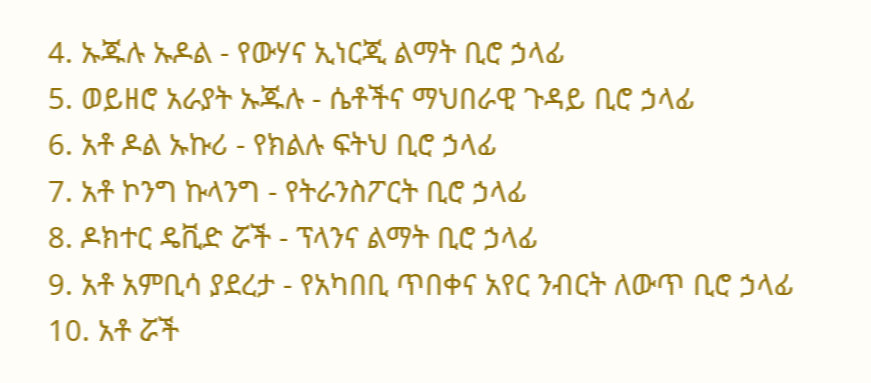4. ኡጁሉ ኡዶል - የውሃና ኢነርጂ ልማት ቢሮ ኃላፊ
5. ወይዘሮ አራያት ኡጁሉ - ሴቶችና ማህበራዊ ጉዳይ ቢሮ ኃላፊ
6. አቶ ዶል ኡኩሪ - የክልሉ ፍትህ ቢሮ ኃላፊ
7. አቶ ኮንግ ኩላንግ - የትራንስፖርት ቢሮ ኃላፊ
8. ዶክተር ዴቪድ ሯች - ፕላንና ልማት ቢሮ ኃላፊ
9. አቶ አምቢሳ ያደረታ - የአካበቢ ጥበቀና አየር ንብርት ለውጥ ቢሮ ኃላፊ
10. አቶ ሯች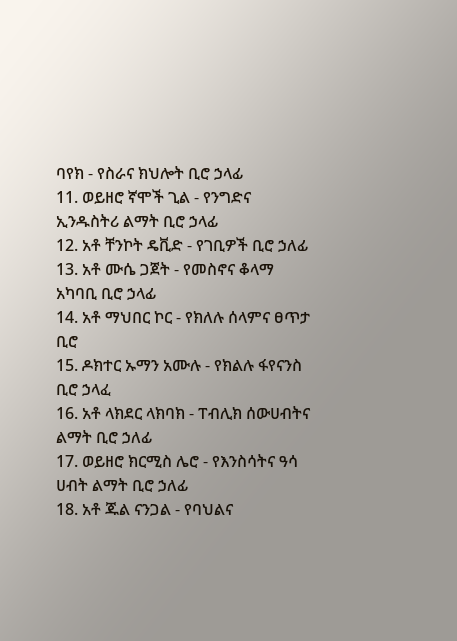ባየክ - የስራና ክህሎት ቢሮ ኃላፊ
11. ወይዘሮ ኛሞች ጊል - የንግድና ኢንዱስትሪ ልማት ቢሮ ኃላፊ
12. አቶ ቸንኮት ዴቪድ - የገቢዎች ቢሮ ኃለፊ
13. አቶ ሙሴ ጋጀት - የመስኖና ቆላማ አካባቢ ቢሮ ኃላፊ
14. አቶ ማህበር ኮር - የክለሉ ሰላምና ፀጥታ ቢሮ
15. ዶክተር ኡማን አሙሉ - የክልሉ ፋየናንስ ቢሮ ኃላፈ
16. አቶ ላክደር ላክባክ - ፐብሊክ ሰውሀብትና ልማት ቢሮ ኃለፊ
17. ወይዘሮ ክርሚስ ሌሮ - የእንስሳትና ዓሳ ሀብት ልማት ቢሮ ኃለፊ
18. አቶ ጁል ናንጋል - የባህልና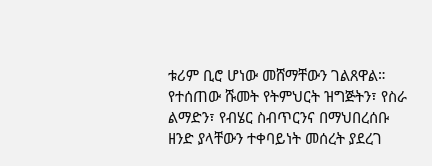ቱሪም ቢሮ ሆነው መሸማቸውን ገልጸዋል።
የተሰጠው ሹመት የትምህርት ዝግጅትን፣ የስራ ልማድን፣ የብሄር ስብጥርንና በማህበረሰቡ ዘንድ ያላቸውን ተቀባይነት መሰረት ያደረገ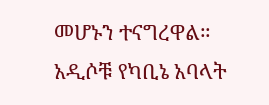መሆኑን ተናግረዋል።
አዲሶቹ የካቢኔ አባላት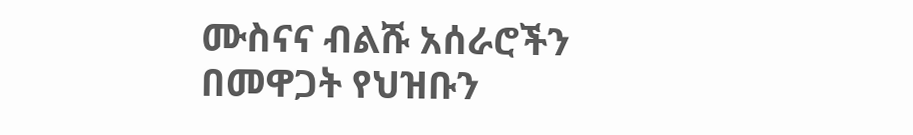ሙስናና ብልሹ አሰራሮችን በመዋጋት የህዝቡን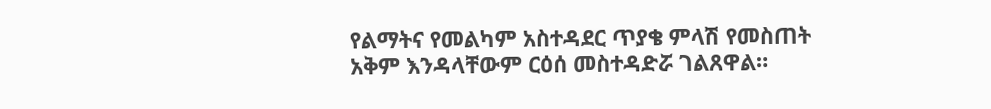የልማትና የመልካም አስተዳደር ጥያቄ ምላሽ የመስጠት አቅም እንዳላቸውም ርዕሰ መስተዳድሯ ገልጸዋል።